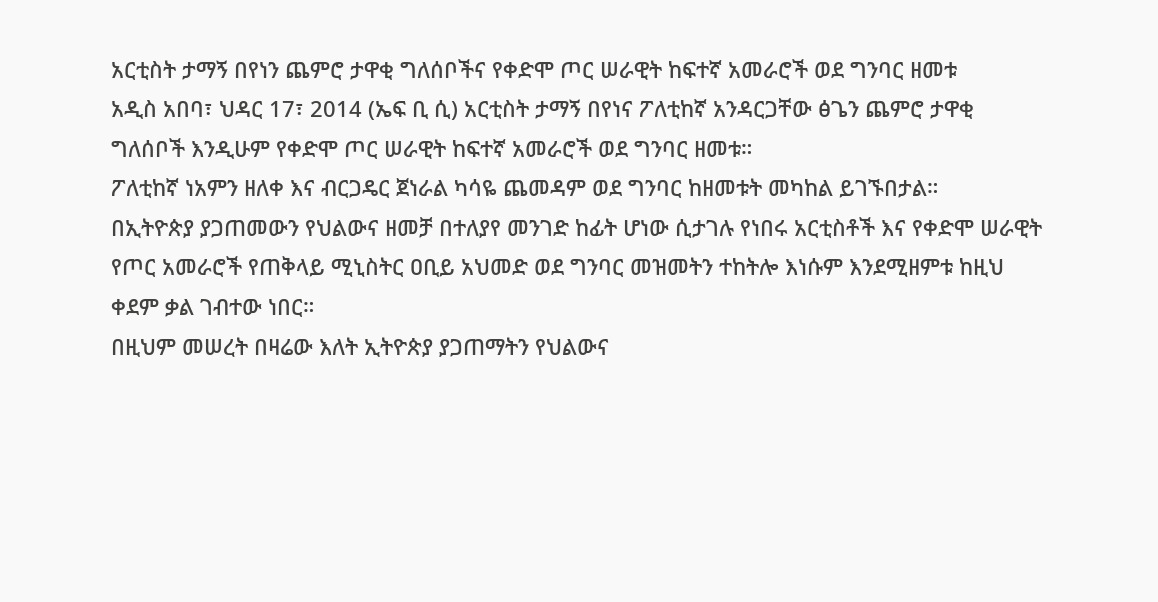አርቲስት ታማኝ በየነን ጨምሮ ታዋቂ ግለሰቦችና የቀድሞ ጦር ሠራዊት ከፍተኛ አመራሮች ወደ ግንባር ዘመቱ
አዲስ አበባ፣ ህዳር 17፣ 2014 (ኤፍ ቢ ሲ) አርቲስት ታማኝ በየነና ፖለቲከኛ አንዳርጋቸው ፅጌን ጨምሮ ታዋቂ ግለሰቦች እንዲሁም የቀድሞ ጦር ሠራዊት ከፍተኛ አመራሮች ወደ ግንባር ዘመቱ።
ፖለቲከኛ ነአምን ዘለቀ እና ብርጋዴር ጀነራል ካሳዬ ጨመዳም ወደ ግንባር ከዘመቱት መካከል ይገኙበታል።
በኢትዮጵያ ያጋጠመውን የህልውና ዘመቻ በተለያየ መንገድ ከፊት ሆነው ሲታገሉ የነበሩ አርቲስቶች እና የቀድሞ ሠራዊት የጦር አመራሮች የጠቅላይ ሚኒስትር ዐቢይ አህመድ ወደ ግንባር መዝመትን ተከትሎ እነሱም እንደሚዘምቱ ከዚህ ቀደም ቃል ገብተው ነበር።
በዚህም መሠረት በዛሬው እለት ኢትዮጵያ ያጋጠማትን የህልውና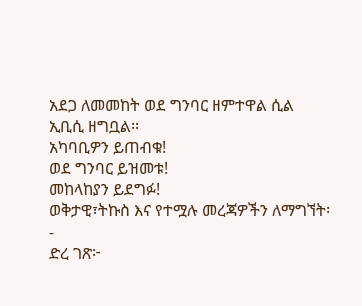አደጋ ለመመከት ወደ ግንባር ዘምተዋል ሲል ኢቢሲ ዘግቧል፡፡
አካባቢዎን ይጠብቁ!
ወደ ግንባር ይዝመቱ!
መከላከያን ይደግፉ!
ወቅታዊ፣ትኩስ እና የተሟሉ መረጃዎችን ለማግኘት፡-
ድረ ገጽ፦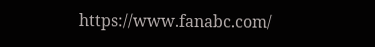https://www.fanabc.com/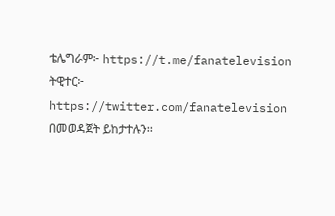ቴሌግራም፦ https://t.me/fanatelevision
ትዊተር፦ https://twitter.com/fanatelevision በመወዳጀት ይከታተሉን፡፡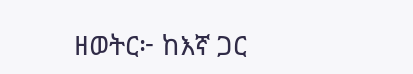ዘወትር፦ ከእኛ ጋር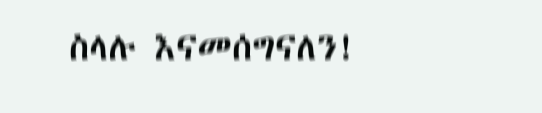ስላሉ እናመሰግናለን!